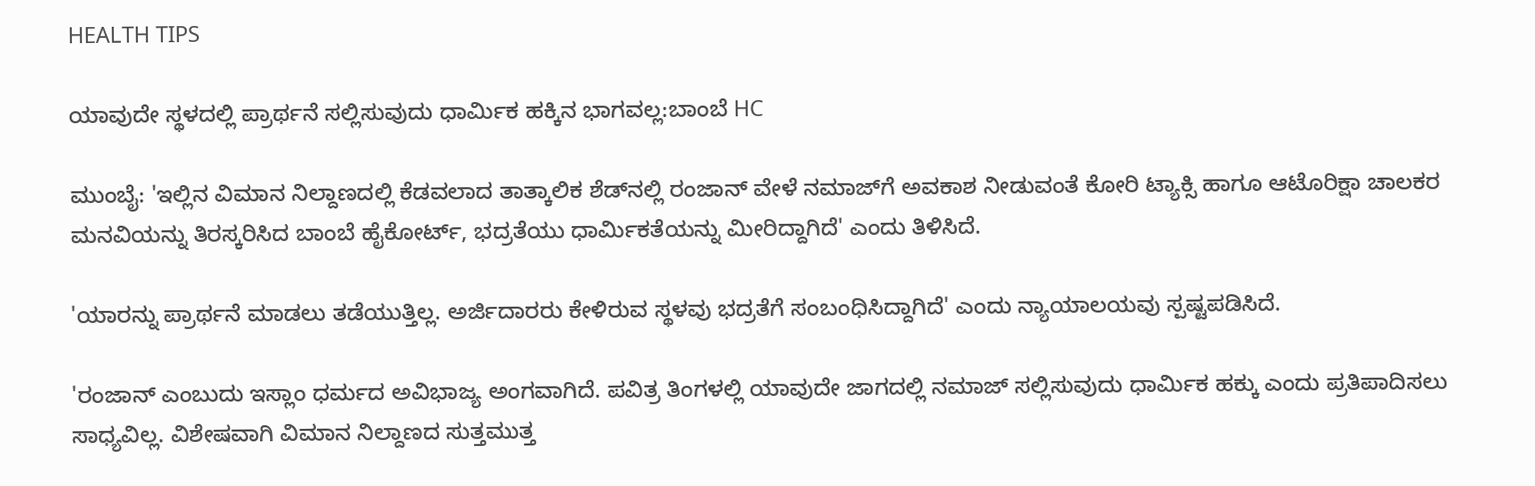HEALTH TIPS

ಯಾವುದೇ ಸ್ಥಳದಲ್ಲಿ ಪ್ರಾರ್ಥನೆ ಸಲ್ಲಿಸುವುದು ಧಾರ್ಮಿಕ ಹಕ್ಕಿನ ಭಾಗವಲ್ಲ:ಬಾಂಬೆ HC

ಮುಂಬೈ: 'ಇಲ್ಲಿನ ವಿಮಾನ ನಿಲ್ದಾಣದಲ್ಲಿ ಕೆಡವಲಾದ ತಾತ್ಕಾಲಿಕ ಶೆಡ್‌ನಲ್ಲಿ ರಂಜಾನ್‌ ವೇಳೆ ನಮಾಜ್‌ಗೆ ಅವಕಾಶ ನೀಡುವಂತೆ ಕೋರಿ ಟ್ಯಾಕ್ಸಿ ಹಾಗೂ ಆಟೊರಿಕ್ಷಾ ಚಾಲಕರ ಮನವಿಯನ್ನು ತಿರಸ್ಕರಿಸಿದ ಬಾಂಬೆ ಹೈಕೋರ್ಟ್‌, ಭದ್ರತೆಯು ಧಾರ್ಮಿಕತೆಯನ್ನು ಮೀರಿದ್ದಾಗಿದೆ' ಎಂದು ತಿಳಿಸಿದೆ.

'ಯಾರನ್ನು ಪ್ರಾರ್ಥನೆ ಮಾಡಲು ತಡೆಯುತ್ತಿಲ್ಲ. ಅರ್ಜಿದಾರರು ಕೇಳಿರುವ ಸ್ಥಳವು ಭದ್ರತೆಗೆ ಸಂಬಂಧಿಸಿದ್ದಾಗಿದೆ' ಎಂದು ನ್ಯಾಯಾಲಯವು ಸ್ಪ‍ಷ್ಟಪಡಿಸಿದೆ.

'ರಂಜಾನ್‌ ಎಂಬುದು ಇಸ್ಲಾಂ ಧರ್ಮದ ಅವಿಭಾಜ್ಯ ಅಂಗವಾಗಿದೆ. ಪವಿತ್ರ ತಿಂಗಳಲ್ಲಿ ಯಾವುದೇ ಜಾಗದಲ್ಲಿ ನಮಾಜ್‌ ಸಲ್ಲಿಸುವುದು ಧಾರ್ಮಿಕ ಹಕ್ಕು ಎಂದು ಪ್ರತಿಪಾದಿಸಲು ಸಾಧ್ಯವಿಲ್ಲ. ವಿಶೇಷವಾಗಿ ವಿಮಾನ ನಿಲ್ದಾಣದ ಸುತ್ತಮುತ್ತ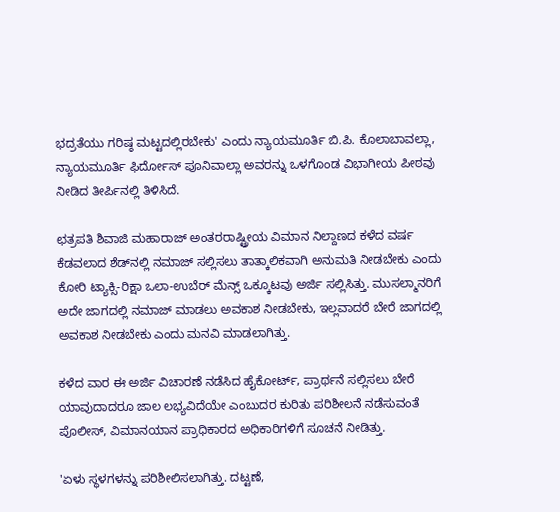ಭದ್ರತೆಯು ಗರಿಷ್ಠ ಮಟ್ಟದಲ್ಲಿರಬೇಕು' ಎಂದು ನ್ಯಾಯಮೂರ್ತಿ ಬಿ.ಪಿ. ಕೊಲಾಬಾವಲ್ಲಾ, ನ್ಯಾಯಮೂರ್ತಿ ಫಿರ್ದೋಸ್‌ ಪೂನಿವಾಲ್ಲಾ ಅವರನ್ನು ಒಳಗೊಂಡ ವಿಭಾಗೀಯ ಪೀಠವು ನೀಡಿದ ತೀರ್ಪಿನಲ್ಲಿ ತಿಳಿಸಿದೆ.

ಛತ್ರಪತಿ ಶಿವಾಜಿ ಮಹಾರಾಜ್‌ ಅಂತರರಾಷ್ಟ್ರೀಯ ವಿಮಾನ ನಿಲ್ದಾಣದ ಕಳೆದ ವರ್ಷ ಕೆಡವಲಾದ ಶೆಡ್‌ನಲ್ಲಿ ನಮಾಜ್‌ ಸಲ್ಲಿಸಲು ತಾತ್ಕಾಲಿಕವಾಗಿ ಅನುಮತಿ ನೀಡಬೇಕು ಎಂದು ಕೋರಿ ಟ್ಯಾಕ್ಸಿ-ರಿಕ್ಷಾ ಒಲಾ-ಉಬೆರ್‌ ಮೆನ್ಸ್‌ ಒಕ್ಕೂಟವು ಅರ್ಜಿ ಸಲ್ಲಿಸಿತ್ತು. ಮುಸಲ್ಮಾನರಿಗೆ ಅದೇ ಜಾಗದಲ್ಲಿ ನಮಾಜ್‌ ಮಾಡಲು ಅವಕಾಶ ನೀಡಬೇಕು, ಇಲ್ಲವಾದರೆ ಬೇರೆ ಜಾಗದಲ್ಲಿ ಅವಕಾಶ ನೀಡಬೇಕು ಎಂದು ಮನವಿ ಮಾಡಲಾಗಿತ್ತು.

ಕಳೆದ ವಾರ ಈ ಅರ್ಜಿ ವಿಚಾರಣೆ ನಡೆಸಿದ ಹೈಕೋರ್ಟ್‌, ಪ್ರಾರ್ಥನೆ ಸಲ್ಲಿಸಲು ಬೇರೆ ಯಾವುದಾದರೂ ಜಾಲ ಲಭ್ಯವಿದೆಯೇ ಎಂಬುದರ ಕುರಿತು ಪರಿಶೀಲನೆ ನಡೆಸುವಂತೆ ಪೊಲೀಸ್‌, ವಿಮಾನಯಾನ ಪ್ರಾಧಿಕಾರದ ಅಧಿಕಾರಿಗಳಿಗೆ ಸೂಚನೆ ನೀಡಿತ್ತು.

'ಏಳು ಸ್ಥಳಗಳನ್ನು ಪರಿಶೀಲಿಸಲಾಗಿತ್ತು. ದಟ್ಟಣೆ,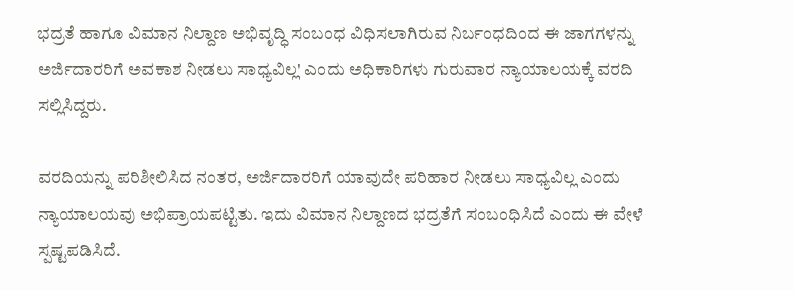ಭದ್ರತೆ ಹಾಗೂ ವಿಮಾನ ನಿಲ್ದಾಣ ಅಭಿವೃದ್ಧಿ ಸಂಬಂಧ ವಿಧಿಸಲಾಗಿರುವ ನಿರ್ಬಂಧದಿಂದ ಈ ಜಾಗಗಳನ್ನು ಅರ್ಜಿದಾರರಿಗೆ ಅವಕಾಶ ನೀಡಲು ಸಾಧ್ಯವಿಲ್ಲ' ಎಂದು ಅಧಿಕಾರಿಗಳು ಗುರುವಾರ ನ್ಯಾಯಾಲಯಕ್ಕೆ ವರದಿ ಸಲ್ಲಿಸಿದ್ದರು.

ವರದಿಯನ್ನು ಪರಿಶೀಲಿಸಿದ ನಂತರ, ಅರ್ಜಿದಾರರಿಗೆ ಯಾವುದೇ ಪರಿಹಾರ ನೀಡಲು ಸಾಧ್ಯವಿಲ್ಲ ಎಂದು ನ್ಯಾಯಾಲಯವು ಅಭಿಪ್ರಾಯಪಟ್ಟಿತು. ಇದು ವಿಮಾನ ನಿಲ್ದಾಣದ ಭದ್ರತೆಗೆ ಸಂಬಂಧಿಸಿದೆ ಎಂದು ಈ ವೇಳೆ ಸ್ಪಷ್ಟಪಡಿಸಿದೆ.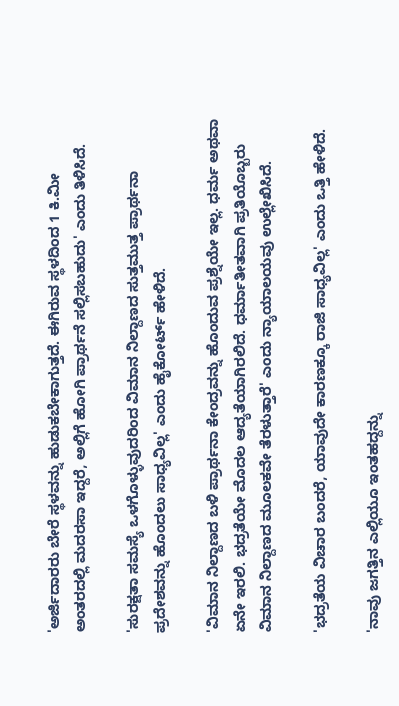'ಅರ್ಜಿದಾರರು ಬೇರೆ ಸ್ಥಳವನ್ನು ಹುಡುಕಬೇಕಾಗುತ್ತದೆ. ಈಗಿರುವ ಸ್ಥಳದಿಂದ 1 ಕಿ.ಮೀ ಅಂತರದಲ್ಲಿ ಮದರಸಾ ಇದ್ದರೆ, ಅಲ್ಲಿಗೆ ಹೋಗಿ ಪ್ರಾರ್ಥನೆ ಸಲ್ಲಿಸಬಹುದು' ಎಂದು ತಿಳಿಸಿದೆ.

'ಸುರಕ್ಷತಾ ಸಮಸ್ಯೆ ಒಳಗೊಳ್ಳುವುದರಿಂದ ವಿಮಾನ ನಿಲ್ದಾಣದ ಸುತ್ತಮುತ್ತ ಪ್ರಾರ್ಥನಾ ಪ್ರದೇಶವನ್ನು ಹೊಂದಲು ಸಾಧ್ಯವಿಲ್ಲ' ಎಂದು ಹೈಕೋರ್ಟ್‌ ಹೇಳಿದೆ.

'ವಿಮಾನ ನಿಲ್ದಾಣದ ಬಳಿ ಪ್ರಾರ್ಥನಾ ಕೇಂದ್ರವನ್ನು ಹೊಂದುವ ಪ್ರಶ್ನೆಯೇ ಇಲ್ಲ. ಧರ್ಮ ಅಥವಾ ಏನೇ ಇರಲಿ. ಭದ್ರತೆಯೇ ಮೊದಲ ಆದ್ಯತೆಯಾಗಿರಲಿದೆ. ಧರ್ಮಾತೀತವಾಗಿ ಪ್ರತಿಯೊಬ್ಬರು ವಿಮಾನ ನಿಲ್ದಾಣದ ಮೂಲಕವೇ ತೆರಳುತ್ತಾರೆ' ಎಂದು ನ್ಯಾಯಾಲಯವು ಉಲ್ಲೇಖಿಸಿದೆ.

'ಭದ್ರತೆಯ ವಿಚಾರ ಬಂದರೆ, ಯಾವುದೇ ಕಾರಣಕ್ಕೂ ರಾಜಿ ಸಾಧ್ಯವಿಲ್ಲ' ಎಂದು ಒತ್ತಿ ಹೇಳಿದೆ.

'ನಾವು ಜಗತ್ತಿನ ಎಲ್ಲಿಯೂ ಇಂತಹದ್ದನ್ನು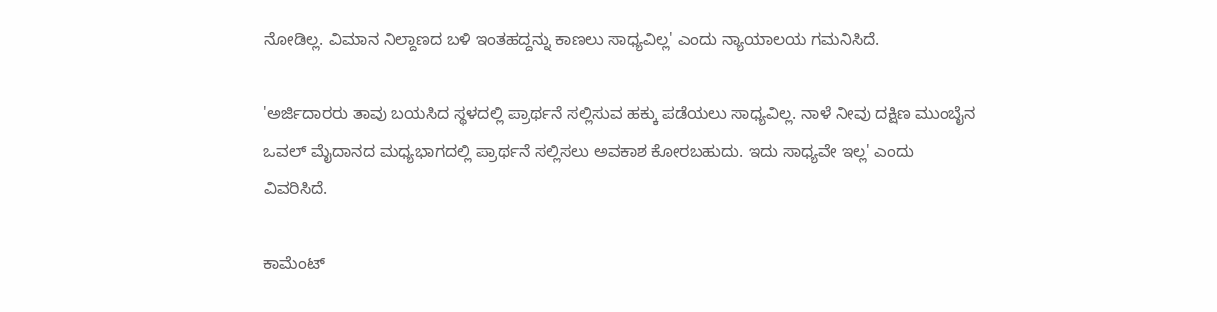ನೋಡಿಲ್ಲ. ವಿಮಾನ ನಿಲ್ದಾಣದ ಬಳಿ ಇಂತಹದ್ದನ್ನು ಕಾಣಲು ಸಾಧ್ಯವಿಲ್ಲ' ಎಂದು ನ್ಯಾಯಾಲಯ ಗಮನಿಸಿದೆ.

'ಅರ್ಜಿದಾರರು ತಾವು ಬಯಸಿದ ಸ್ಥಳದಲ್ಲಿ ಪ್ರಾರ್ಥನೆ ಸಲ್ಲಿಸುವ ಹಕ್ಕು ಪಡೆಯಲು ಸಾಧ್ಯವಿಲ್ಲ. ನಾಳೆ ನೀವು ದಕ್ಷಿಣ ಮುಂಬೈನ ಒವಲ್‌ ಮೈದಾನದ ಮಧ್ಯಭಾಗದಲ್ಲಿ ಪ್ರಾರ್ಥನೆ ಸಲ್ಲಿಸಲು ಅವಕಾಶ ಕೋರಬಹುದು. ಇದು ಸಾಧ್ಯವೇ ಇಲ್ಲ' ಎಂದು ವಿವರಿಸಿದೆ.

ಕಾಮೆಂಟ್‌‌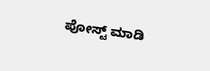ಪೋಸ್ಟ್‌ ಮಾಡಿ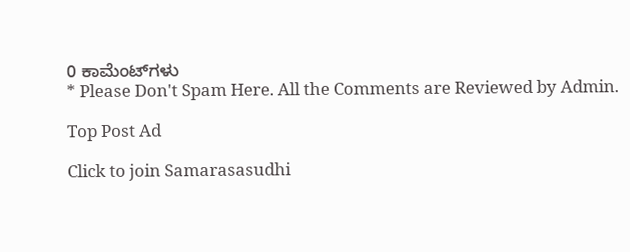0 ಕಾಮೆಂಟ್‌ಗಳು
* Please Don't Spam Here. All the Comments are Reviewed by Admin.

Top Post Ad

Click to join Samarasasudhi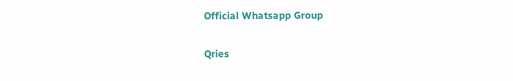Official Whatsapp Group

Qries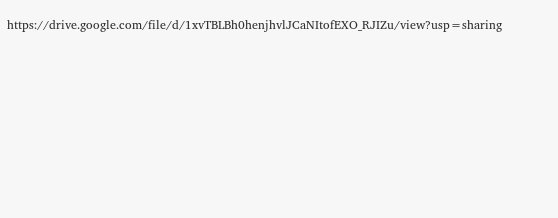https://drive.google.com/file/d/1xvTBLBh0henjhvlJCaNItofEXO_RJIZu/view?usp=sharing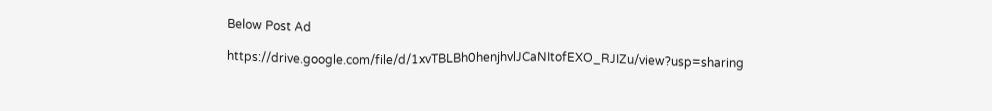Below Post Ad

https://drive.google.com/file/d/1xvTBLBh0henjhvlJCaNItofEXO_RJIZu/view?usp=sharing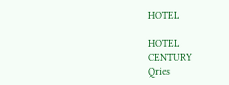HOTEL

HOTEL
CENTURY
Qries